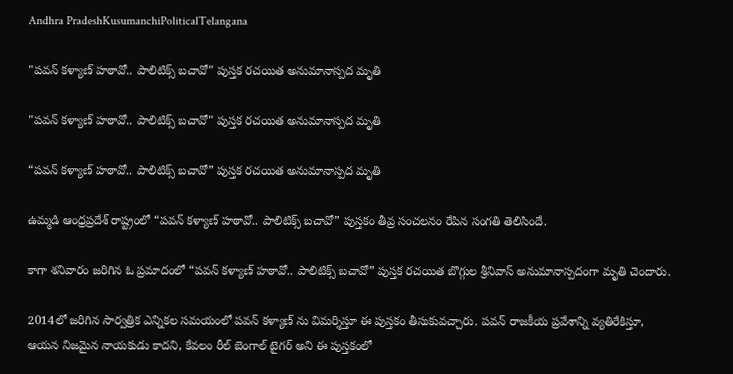Andhra PradeshKusumanchiPoliticalTelangana

"పవన్ కళ్యాణ్ హఠావో.. పాలిటిక్స్ బచావో" పుస్తక రచయిత అనుమానాస్పద మృతి

"పవన్ కళ్యాణ్ హఠావో.. పాలిటిక్స్ బచావో" పుస్తక రచయిత అనుమానాస్పద మృతి

“పవన్ కళ్యాణ్ హఠావో.. పాలిటిక్స్ బచావో” పుస్తక రచయిత అనుమానాస్పద మృతి

ఉమ్మడి ఆంధ్రప్రదేశ్ రాష్ట్రంలో “పవన్ కళ్యాణ్ హఠావో.. పాలిటిక్స్ బచావో” పుస్తకం తీవ్ర సంచలనం రేపిన సంగతి తెలిసిందే.

కాగా శనివారం జరిగిన ఓ ప్రమాదంలో “పవన్ కళ్యాణ్ హఠావో.. పాలిటిక్స్ బచావో” పుస్తక రచయిత బొగ్గుల శ్రీనివాస్ అనుమానాస్పదంగా మృతి చెందారు.

2014లో జరిగిన సార్వత్రిక ఎన్నికల సమయంలో పవన్ కళ్యాణ్ ను విమర్శిస్తూ ఈ పుస్తకం తీసుకువచ్చారు. పవన్ రాజకీయ ప్రవేశాన్ని వ్యతిరేకిస్తూ, ఆయన నిజమైన నాయకుడు కాదని, కేవలం రీల్ బెంగాల్ టైగర్ అని ఈ పుస్తకంలో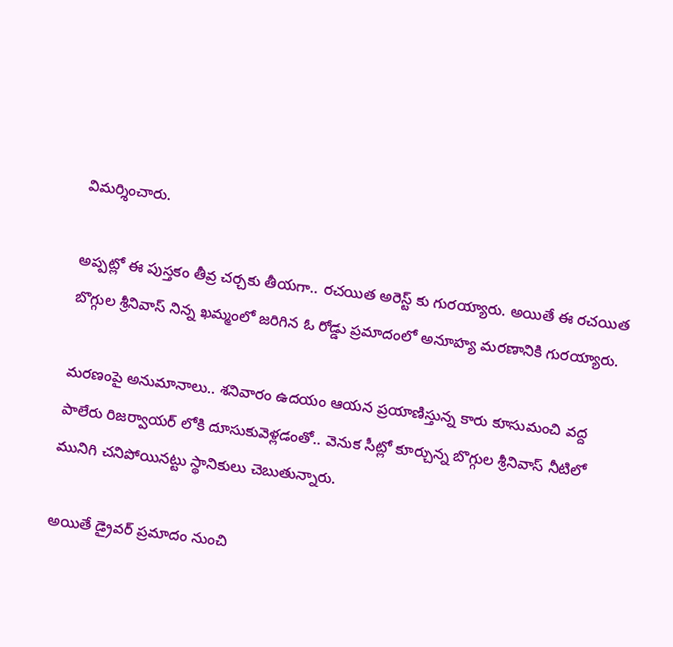విమర్శించారు.

అప్పట్లో ఈ పుస్తకం తీవ్ర చర్చకు తీయగా.. రచయిత అరెస్ట్ కు గురయ్యారు. అయితే ఈ రచయిత బొగ్గుల శ్రీనివాస్ నిన్న ఖమ్మంలో జరిగిన ఓ రోడ్డు ప్రమాదంలో అనూహ్య మరణానికి గురయ్యారు.

మరణంపై అనుమానాలు.. శనివారం ఉదయం ఆయన ప్రయాణిస్తున్న కారు కూసుమంచి వద్ద పాలేరు రిజర్వాయర్ లోకి దూసుకువెళ్లడంతో.. వెనుక సీట్లో కూర్చున్న బొగ్గుల శ్రీనివాస్ నీటిలో మునిగి చనిపోయినట్టు స్థానికులు చెబుతున్నారు.

అయితే డ్రైవర్ ప్రమాదం నుంచి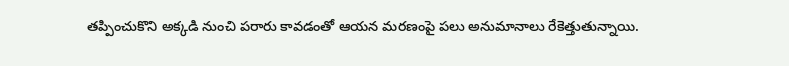తప్పించుకొని అక్కడి నుంచి పరారు కావడంతో ఆయన మరణంపై పలు అనుమానాలు రేకెత్తుతున్నాయి.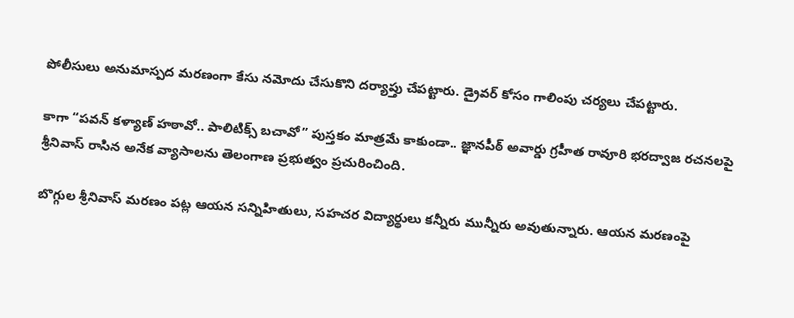పోలీసులు అనుమాస్పద మరణంగా కేసు నమోదు చేసుకొని దర్యాప్తు చేపట్టారు. డ్రైవర్ కోసం గాలింపు చర్యలు చేపట్టారు.

కాగా “పవన్ కళ్యాణ్ హఠావో.. పాలిటిక్స్ బచావో” పుస్తకం మాత్రమే కాకుండా.. జ్ఞానపీఠ్ అవార్డు గ్రహీత రావూరి భరద్వాజ రచనలపై శ్రీనివాస్ రాసిన అనేక వ్యాసాలను తెలంగాణ ప్రభుత్వం ప్రచురించింది.

బొగ్గుల శ్రీనివాస్ మరణం పట్ల ఆయన సన్నిహితులు, సహచర విద్యార్థులు కన్నీరు మున్నీరు అవుతున్నారు. ఆయన మరణంపై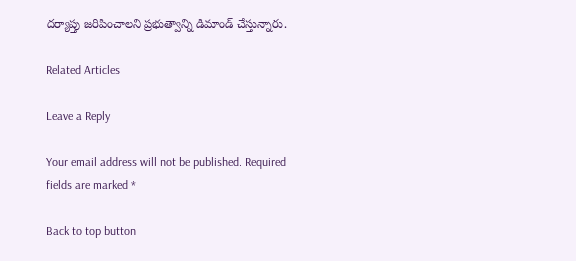దర్యాప్తు జరిపించాలని ప్రభుత్వాన్ని డిమాండ్ చేస్తున్నారు.

Related Articles

Leave a Reply

Your email address will not be published. Required fields are marked *

Back to top button